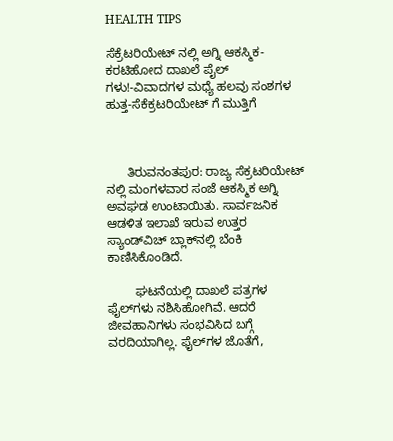HEALTH TIPS

ಸೆಕ್ರೆಟರಿಯೇಟ್ ನಲ್ಲಿ ಅಗ್ನಿ ಆಕಸ್ಮಿಕ-ಕರಟಿಹೋದ ದಾಖಲೆ ಪೈಲ್ ಗಳು!-ವಿವಾದಗಳ ಮಧ್ಯೆ ಹಲವು ಸಂಶಗಳ ಹುತ್ತ-ಸೆಕೆಕ್ರಟರಿಯೇಟ್ ಗೆ ಮುತ್ತಿಗೆ



      ತಿರುವನಂತಪುರ: ರಾಜ್ಯ ಸೆಕ್ರಟರಿಯೇಟ್ ನಲ್ಲಿ ಮಂಗಳವಾರ ಸಂಜೆ ಆಕಸ್ಮಿಕ ಅಗ್ನಿ ಅವಘಡ ಉಂಟಾಯಿತು. ಸಾರ್ವಜನಿಕ ಆಡಳಿತ ಇಲಾಖೆ ಇರುವ ಉತ್ತರ ಸ್ಯಾಂಡ್‍ವಿಚ್ ಬ್ಲಾಕ್‍ನಲ್ಲಿ ಬೆಂಕಿ ಕಾಣಿಸಿಕೊಂಡಿದೆ.

        ಘಟನೆಯಲ್ಲಿ ದಾಖಲೆ ಪತ್ರಗಳ ಫೈಲ್‍ಗಳು ನಶಿಸಿಹೋಗಿವೆ. ಆದರೆ ಜೀವಹಾನಿಗಳು ಸಂಭವಿಸಿದ ಬಗ್ಗೆ ವರದಿಯಾಗಿಲ್ಲ. ಫೈಲ್‍ಗಳ ಜೊತೆಗೆ,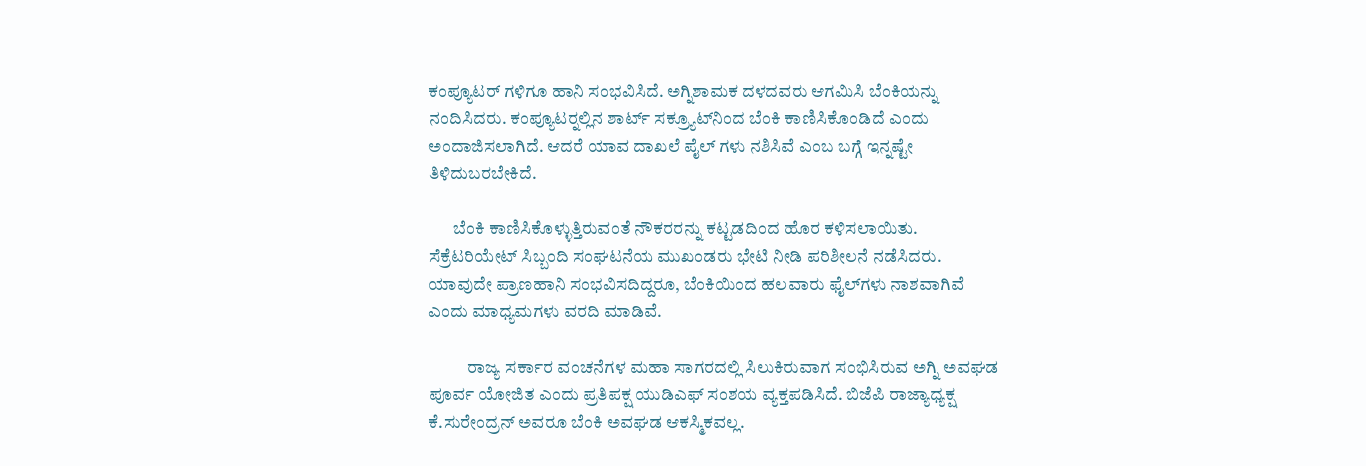ಕಂಪ್ಯೂಟರ್ ಗಳಿಗೂ ಹಾನಿ ಸಂಭವಿಸಿದೆ. ಅಗ್ನಿಶಾಮಕ ದಳದವರು ಆಗಮಿಸಿ ಬೆಂಕಿಯನ್ನು ನಂದಿಸಿದರು. ಕಂಪ್ಯೂಟರ್‍ನಲ್ಲಿನ ಶಾರ್ಟ್ ಸಕ್ರ್ಯೂಟ್‍ನಿಂದ ಬೆಂಕಿ ಕಾಣಿಸಿಕೊಂಡಿದೆ ಎಂದು ಅಂದಾಜಿಸಲಾಗಿದೆ. ಆದರೆ ಯಾವ ದಾಖಲೆ ಪೈಲ್ ಗಳು ನಶಿಸಿವೆ ಎಂಬ ಬಗ್ಗೆ ಇನ್ನಷ್ಟೇ ತಿಳಿದುಬರಬೇಕಿದೆ.

       ಬೆಂಕಿ ಕಾಣಿಸಿಕೊಳ್ಳುತ್ತಿರುವಂತೆ ನೌಕರರನ್ನು ಕಟ್ಟಡದಿಂದ ಹೊರ ಕಳಿಸಲಾಯಿತು. ಸೆಕ್ರೆಟರಿಯೇಟ್ ಸಿಬ್ಬಂದಿ ಸಂಘಟನೆಯ ಮುಖಂಡರು ಭೇಟಿ ನೀಡಿ ಪರಿಶೀಲನೆ ನಡೆಸಿದರು. ಯಾವುದೇ ಪ್ರಾಣಹಾನಿ ಸಂಭವಿಸದಿದ್ದರೂ, ಬೆಂಕಿಯಿಂದ ಹಲವಾರು ಫೈಲ್‍ಗಳು ನಾಶವಾಗಿವೆ ಎಂದು ಮಾಧ್ಯಮಗಳು ವರದಿ ಮಾಡಿವೆ.

           ರಾಜ್ಯ ಸರ್ಕಾರ ವಂಚನೆಗಳ ಮಹಾ ಸಾಗರದಲ್ಲಿ ಸಿಲುಕಿರುವಾಗ ಸಂಭಿಸಿರುವ ಅಗ್ನಿ ಅವಘಡ ಪೂರ್ವ ಯೋಜಿತ ಎಂದು ಪ್ರತಿಪಕ್ಷ ಯುಡಿಎಫ್ ಸಂಶಯ ವ್ಯಕ್ತಪಡಿಸಿದೆ. ಬಿಜೆಪಿ ರಾಜ್ಯಾಧ್ಯಕ್ಷ ಕೆ.ಸುರೇಂದ್ರನ್ ಅವರೂ ಬೆಂಕಿ ಅವಘಡ ಆಕಸ್ಮಿಕವಲ್ಲ.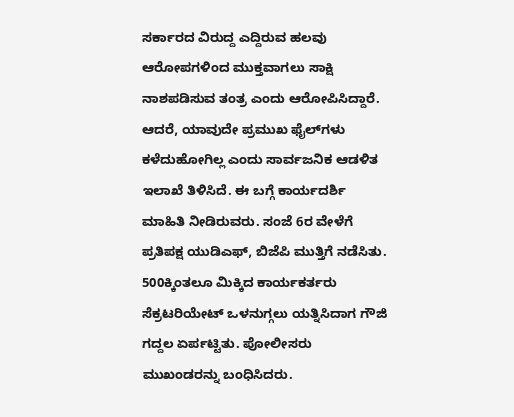ಸರ್ಕಾರದ ವಿರುದ್ದ ಎದ್ದಿರುವ ಹಲವು ಆರೋಪಗಳಿಂದ ಮುಕ್ತವಾಗಲು ಸಾಕ್ಷಿ ನಾಶಪಡಿಸುವ ತಂತ್ರ ಎಂದು ಆರೋಪಿಸಿದ್ದಾರೆ. ಆದರೆ, ಯಾವುದೇ ಪ್ರಮುಖ ಫೈಲ್‍ಗಳು ಕಳೆದುಹೋಗಿಲ್ಲ ಎಂದು ಸಾರ್ವಜನಿಕ ಆಡಳಿತ ಇಲಾಖೆ ತಿಳಿಸಿದೆ. ಈ ಬಗ್ಗೆ ಕಾರ್ಯದರ್ಶಿ ಮಾಹಿತಿ ನೀಡಿರುವರು. ಸಂಜೆ 6ರ ವೇಳೆಗೆ ಪ್ರತಿಪಕ್ಷ ಯುಡಿಎಫ್, ಬಿಜೆಪಿ ಮುತ್ತಿಗೆ ನಡೆಸಿತು. 500ಕ್ಕಿಂತಲೂ ಮಿಕ್ಕಿದ ಕಾರ್ಯಕರ್ತರು ಸೆಕ್ರಟರಿಯೇಟ್ ಒಳನುಗ್ಗಲು ಯತ್ನಿಸಿದಾಗ ಗೌಜಿ ಗದ್ದಲ ಏರ್ಪಟ್ಟಿತು. ಪೋಲೀಸರು ಮುಖಂಡರನ್ನು ಬಂಧಿಸಿದರು.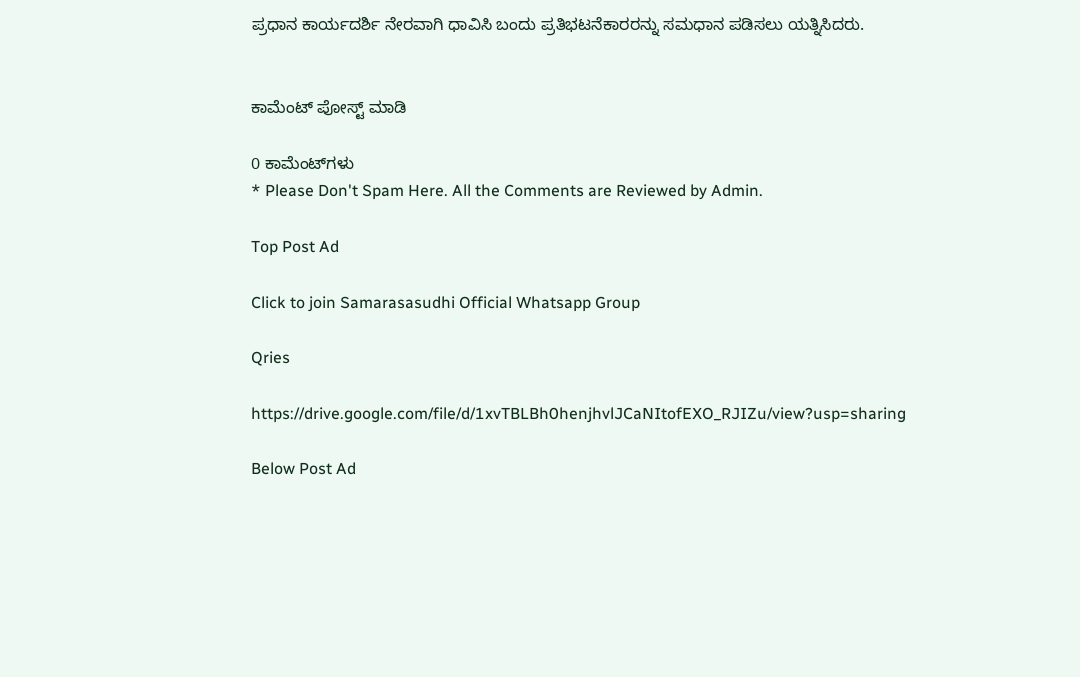ಪ್ರಧಾನ ಕಾರ್ಯದರ್ಶಿ ನೇರವಾಗಿ ಧಾವಿಸಿ ಬಂದು ಪ್ರತಿಭಟನೆಕಾರರನ್ನು ಸಮಧಾನ ಪಡಿಸಲು ಯತ್ನಿಸಿದರು.


ಕಾಮೆಂಟ್‌‌ ಪೋಸ್ಟ್‌ ಮಾಡಿ

0 ಕಾಮೆಂಟ್‌ಗಳು
* Please Don't Spam Here. All the Comments are Reviewed by Admin.

Top Post Ad

Click to join Samarasasudhi Official Whatsapp Group

Qries

https://drive.google.com/file/d/1xvTBLBh0henjhvlJCaNItofEXO_RJIZu/view?usp=sharing

Below Post Ad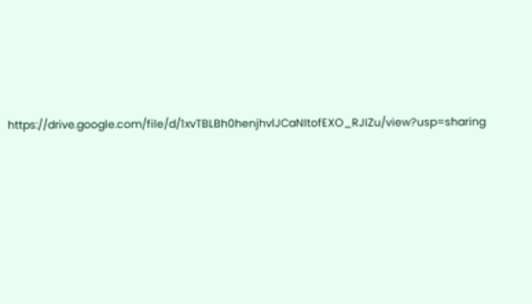https://drive.google.com/file/d/1xvTBLBh0henjhvlJCaNItofEXO_RJIZu/view?usp=sharing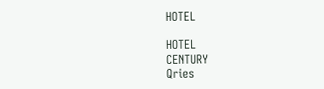HOTEL

HOTEL
CENTURY
Qries